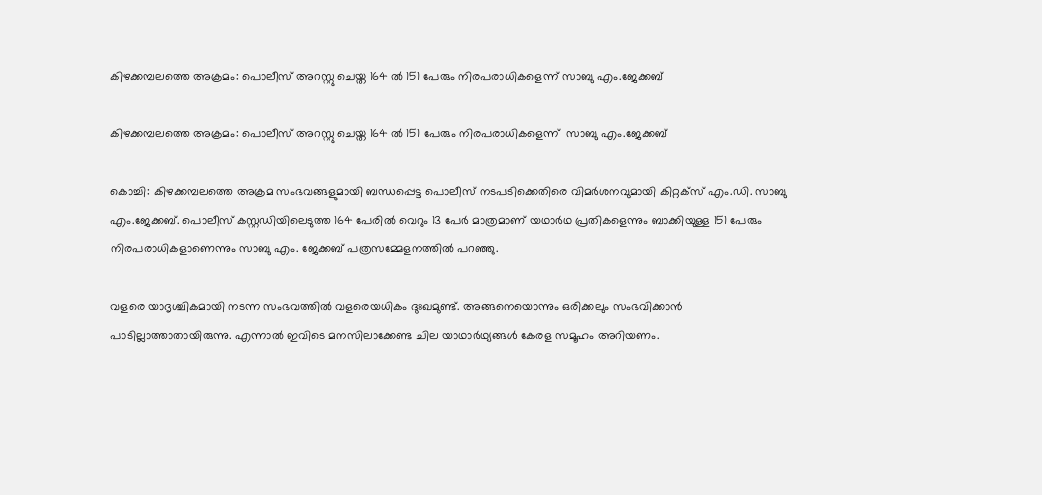കിഴക്കമ്പലത്തെ അക്രമം: പൊലീസ് അറസ്റ്റു ചെയ്ത 164 ല്‍ 151 പേരും നിരപരാധികളെന്ന് സാബു എം.ജേക്കബ്

കിഴക്കമ്പലത്തെ അക്രമം: പൊലീസ് അറസ്റ്റു ചെയ്ത 164 ല്‍ 151 പേരും നിരപരാധികളെന്ന്  സാബു എം.ജേക്കബ്

കൊച്ചി: കിഴക്കമ്പലത്തെ അക്രമ സംഭവങ്ങളുമായി ബന്ധപ്പെട്ട പൊലീസ് നടപടിക്കെതിരെ വിമര്‍ശനവുമായി കിറ്റക്സ് എം.ഡി. സാബു എം.ജേക്കബ്. പൊലീസ് കസ്റ്റഡിയിലെടുത്ത 164 പേരില്‍ വെറും 13 പേര്‍ മാത്രമാണ് യഥാര്‍ഥ പ്രതികളെന്നും ബാക്കിയുള്ള 151 പേരും നിരപരാധികളാണെന്നും സാബു എം. ജേക്കബ് പത്രസമ്മേളനത്തില്‍ പറഞ്ഞു.

വളരെ യാദൃശ്ചികമായി നടന്ന സംഭവത്തില്‍ വളരെയധികം ദുഃഖമുണ്ട്. അങ്ങനെയൊന്നും ഒരിക്കലും സംഭവിക്കാന്‍ പാടില്ലാത്താതായിരുന്നു. എന്നാല്‍ ഇവിടെ മനസിലാക്കേണ്ട ചില യാഥാര്‍ഥ്യങ്ങള്‍ കേരള സമൂഹം അറിയണം.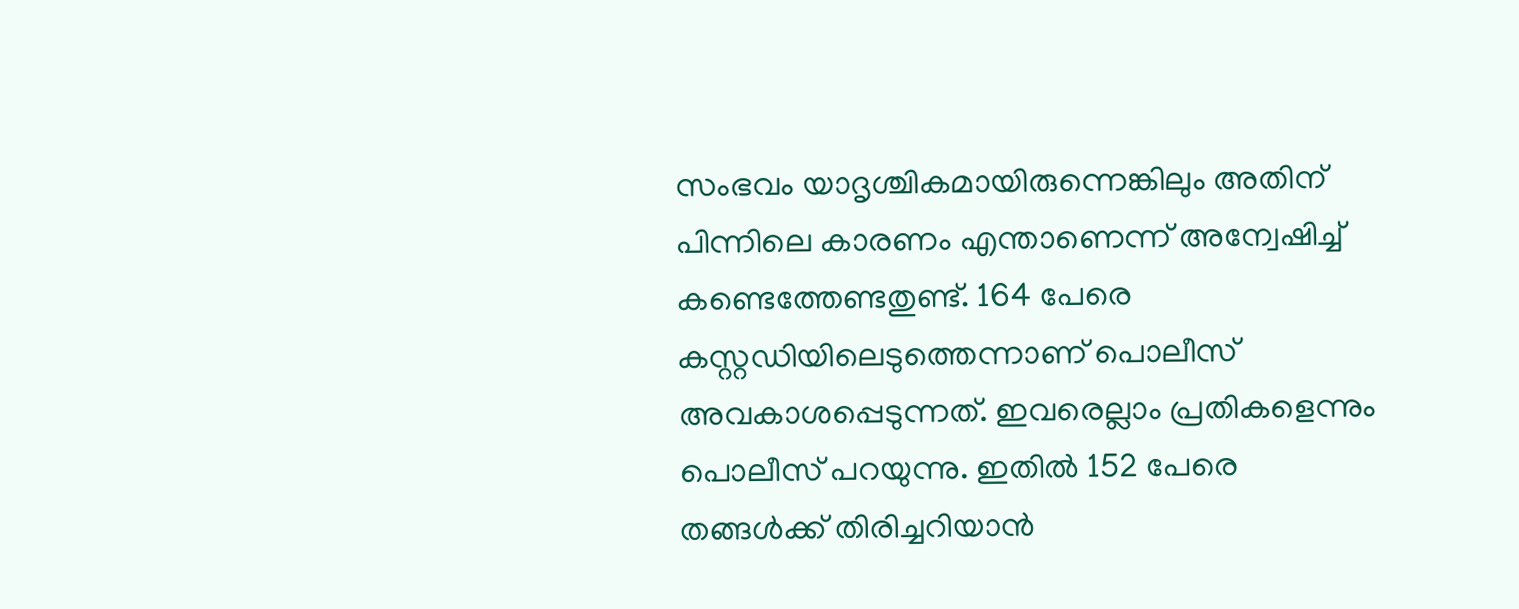സംഭവം യാദൃശ്ചികമായിരുന്നെങ്കിലും അതിന് പിന്നിലെ കാരണം എന്താണെന്ന് അന്വേഷിച്ച് കണ്ടെത്തേണ്ടതുണ്ട്. 164 പേരെ കസ്റ്റഡിയിലെടുത്തെന്നാണ് പൊലീസ് അവകാശപ്പെടുന്നത്. ഇവരെല്ലാം പ്രതികളെന്നും പൊലീസ് പറയുന്നു. ഇതില്‍ 152 പേരെ തങ്ങള്‍ക്ക് തിരിച്ചറിയാന്‍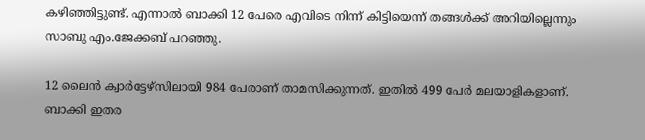കഴിഞ്ഞിട്ടുണ്ട്. എന്നാല്‍ ബാക്കി 12 പേരെ എവിടെ നിന്ന് കിട്ടിയെന്ന് തങ്ങള്‍ക്ക് അറിയില്ലെന്നും സാബു എം.ജേക്കബ് പറഞ്ഞു.

12 ലൈന്‍ ക്വാര്‍ട്ടേഴ്സിലായി 984 പേരാണ് താമസിക്കുന്നത്. ഇതില്‍ 499 പേര്‍ മലയാളികളാണ്. ബാക്കി ഇതര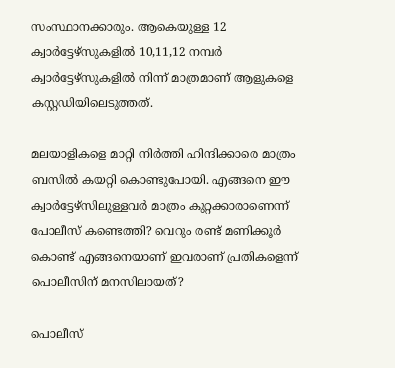സംസ്ഥാനക്കാരും. ആകെയുള്ള 12 ക്വാര്‍ട്ടേഴ്സുകളില്‍ 10,11,12 നമ്പര്‍ ക്വാര്‍ട്ടേഴ്സുകളില്‍ നിന്ന് മാത്രമാണ് ആളുകളെ കസ്റ്റഡിയിലെടുത്തത്.

മലയാളികളെ മാറ്റി നിര്‍ത്തി ഹിന്ദിക്കാരെ മാത്രം ബസില്‍ കയറ്റി കൊണ്ടുപോയി. എങ്ങനെ ഈ ക്വാര്‍ട്ടേഴ്സിലുള്ളവര്‍ മാത്രം കുറ്റക്കാരാണെന്ന് പോലീസ് കണ്ടെത്തി? വെറും രണ്ട് മണിക്കൂര്‍ കൊണ്ട് എങ്ങനെയാണ് ഇവരാണ് പ്രതികളെന്ന് പൊലീസിന് മനസിലായത്?

പൊലീസ്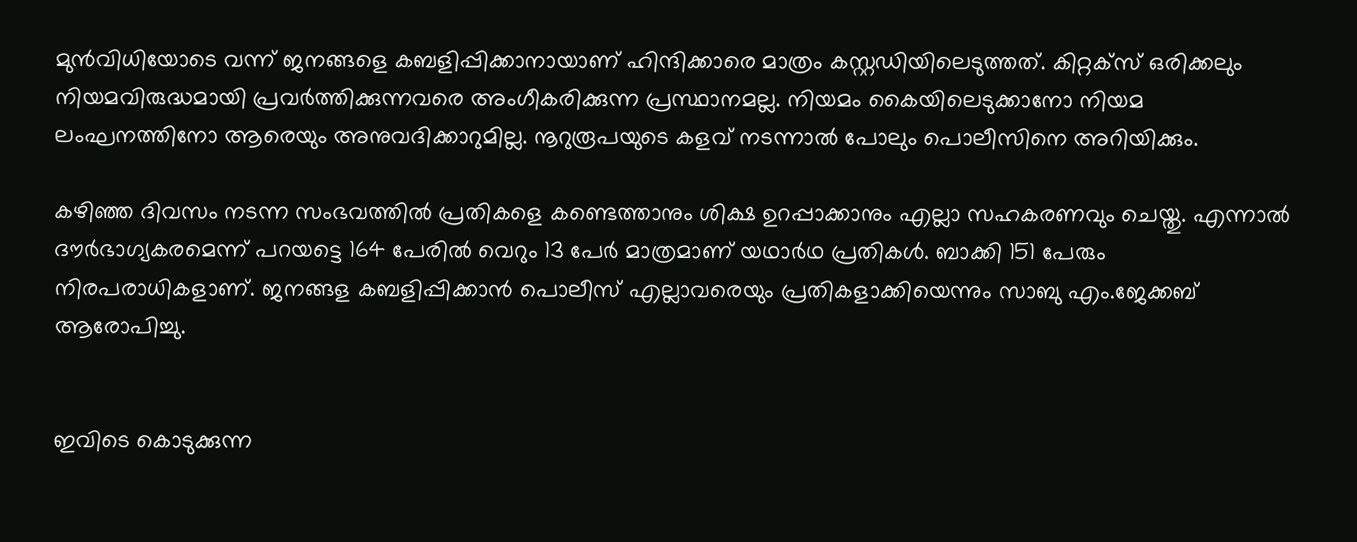മുന്‍വിധിയോടെ വന്ന് ജനങ്ങളെ കബളിപ്പിക്കാനായാണ് ഹിന്ദിക്കാരെ മാത്രം കസ്റ്റഡിയിലെടുത്തത്. കിറ്റക്സ് ഒരിക്കലും നിയമവിരുദ്ധമായി പ്രവര്‍ത്തിക്കുന്നവരെ അംഗീകരിക്കുന്ന പ്രസ്ഥാനമല്ല. നിയമം കൈയിലെടുക്കാനോ നിയമ ലംഘനത്തിനോ ആരെയും അനുവദിക്കാറുമില്ല. നൂറുരൂപയുടെ കളവ് നടന്നാല്‍ പോലും പൊലീസിനെ അറിയിക്കും.

കഴിഞ്ഞ ദിവസം നടന്ന സംഭവത്തില്‍ പ്രതികളെ കണ്ടെത്താനും ശിക്ഷ ഉറപ്പാക്കാനും എല്ലാ സഹകരണവും ചെയ്തു. എന്നാല്‍ ദൗര്‍ഭാഗ്യകരമെന്ന് പറയട്ടെ 164 പേരില്‍ വെറും 13 പേര്‍ മാത്രമാണ് യഥാര്‍ഥ പ്രതികള്‍. ബാക്കി 151 പേരും നിരപരാധികളാണ്. ജനങ്ങള കബളിപ്പിക്കാന്‍ പൊലീസ് എല്ലാവരെയും പ്രതികളാക്കിയെന്നും സാബു എം.ജേക്കബ് ആരോപിച്ചു.


ഇവിടെ കൊടുക്കുന്ന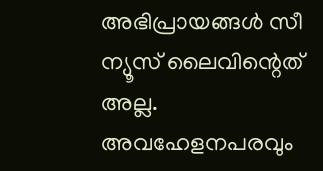അഭിപ്രായങ്ങള്‍ സീ ന്യൂസ് ലൈവിന്റെത് അല്ല. അവഹേളനപരവും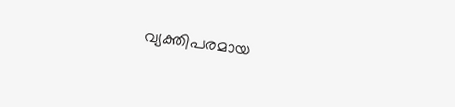വ്യക്തിപരമായ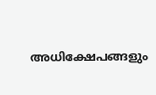അധിക്ഷേപങ്ങളും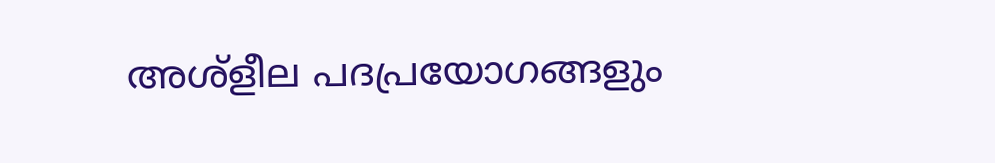അശ്‌ളീല പദപ്രയോഗങ്ങളും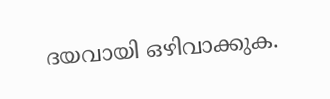ദയവായി ഒഴിവാക്കുക.